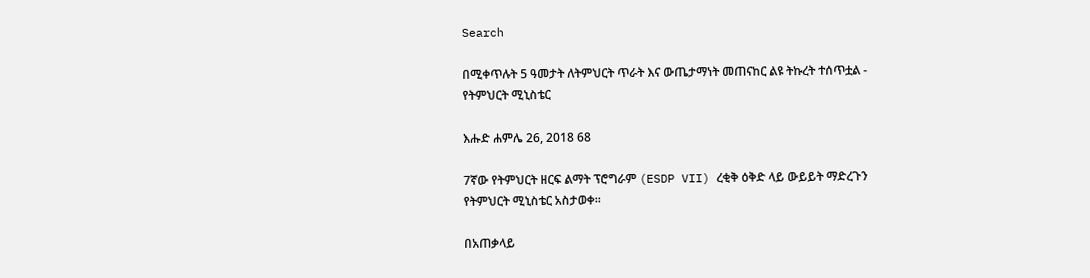Search

በሚቀጥሉት 5 ዓመታት ለትምህርት ጥራት እና ውጤታማነት መጠናከር ልዩ ትኩረት ተሰጥቷል - የትምህርት ሚኒስቴር

እሑድ ሐምሌ 26, 2018 68

7ኛው የትምህርት ዘርፍ ልማት ፕሮግራም (ESDP VII) ረቂቅ ዕቅድ ላይ ውይይት ማድረጉን የትምህርት ሚኒስቴር አስታወቀ።

በአጠቃላይ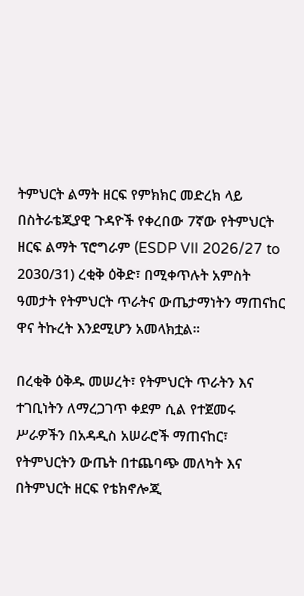ትምህርት ልማት ዘርፍ የምክክር መድረክ ላይ በስትራቴጂያዊ ጉዳዮች የቀረበው 7ኛው የትምህርት ዘርፍ ልማት ፕሮግራም (ESDP VII 2026/27 to 2030/31) ረቂቅ ዕቅድ፣ በሚቀጥሉት አምስት ዓመታት የትምህርት ጥራትና ውጤታማነትን ማጠናከር ዋና ትኩረት እንደሚሆን አመላክቷል።

በረቂቅ ዕቅዱ መሠረት፣ የትምህርት ጥራትን እና ተገቢነትን ለማረጋገጥ ቀደም ሲል የተጀመሩ ሥራዎችን በአዳዲስ አሠራሮች ማጠናከር፣ የትምህርትን ውጤት በተጨባጭ መለካት እና በትምህርት ዘርፍ የቴክኖሎጂ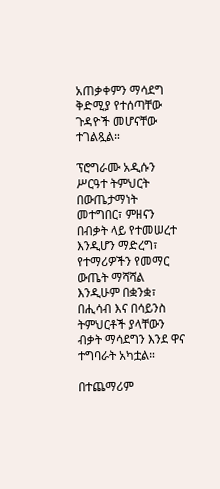አጠቃቀምን ማሳደግ ቅድሚያ የተሰጣቸው ጉዳዮች መሆናቸው ተገልጿል።

ፕሮግራሙ አዲሱን ሥርዓተ ትምህርት በውጤታማነት መተግበር፣ ምዘናን በብቃት ላይ የተመሠረተ እንዲሆን ማድረግ፣ የተማሪዎችን የመማር ውጤት ማሻሻል እንዲሁም በቋንቋ፣ በሒሳብ እና በሳይንስ ትምህርቶች ያላቸውን ብቃት ማሳደግን እንደ ዋና ተግባራት አካቷል።

በተጨማሪም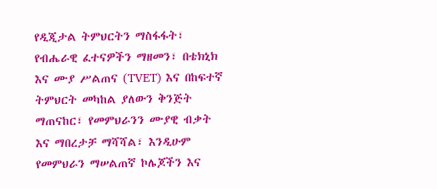የዲጂታል ትምህርትን ማስፋፋት፣ የብሔራዊ ፈተናዎችን ማዘመን፣ በቴክኒክ እና ሙያ ሥልጠና (TVET) እና በከፍተኛ ትምህርት መካከል ያለውን ቅንጅት ማጠናከር፣ የመምህራንን ሙያዊ ብቃት እና ማበረታቻ ማሻሻል፣ እንዲሁም የመምህራን ማሠልጠኛ ኮሌጆችን እና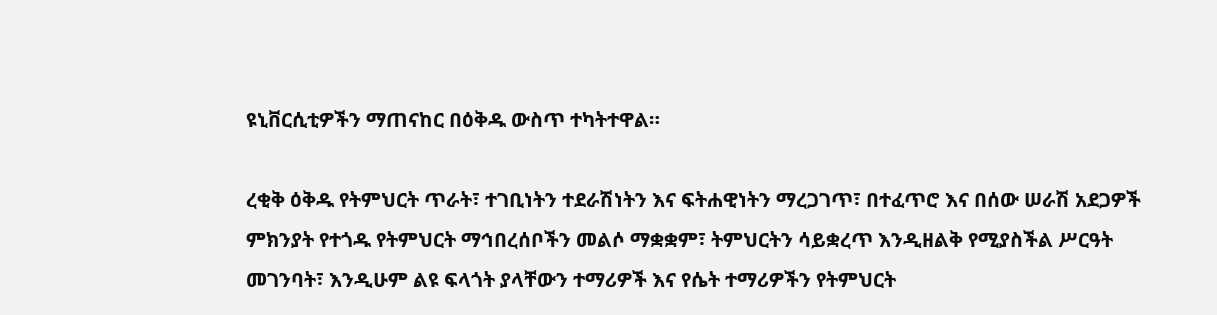ዩኒቨርሲቲዎችን ማጠናከር በዕቅዱ ውስጥ ተካትተዋል።

ረቂቅ ዕቅዱ የትምህርት ጥራት፣ ተገቢነትን ተደራሽነትን እና ፍትሐዊነትን ማረጋገጥ፣ በተፈጥሮ እና በሰው ሠራሽ አደጋዎች ምክንያት የተጎዱ የትምህርት ማኅበረሰቦችን መልሶ ማቋቋም፣ ትምህርትን ሳይቋረጥ እንዲዘልቅ የሚያስችል ሥርዓት መገንባት፣ እንዲሁም ልዩ ፍላጎት ያላቸውን ተማሪዎች እና የሴት ተማሪዎችን የትምህርት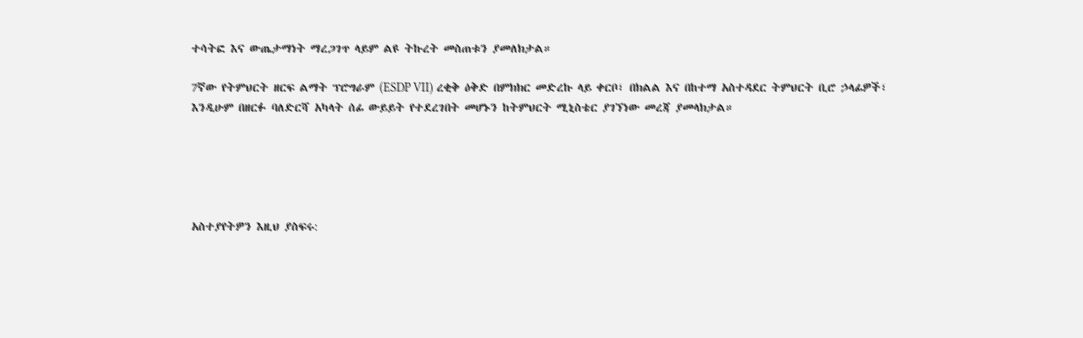ተሳትፎ እና ውጤታማነት ማረጋገጥ ላይም ልዩ ትኩረት መስጠቱን ያመለክታል።

7ኛው የትምህርት ዘርፍ ልማት ፕሮግራም (ESDP VII) ረቂቅ ዕቅድ በምክክር መድረኩ ላይ ቀርቦ፣ በክልል እና በከተማ አስተዳደር ትምህርት ቢሮ ኃላፊዎች፣ እንዲሁም በዘርፉ ባለድርሻ አካላት ሰፊ ውይይት የተደረገበት መሆኑን ከትምህርት ሚኒስቴር ያገኘነው መረጃ ያመላክታል።





አስተያየትዎን እዚህ ያስፍሩ: